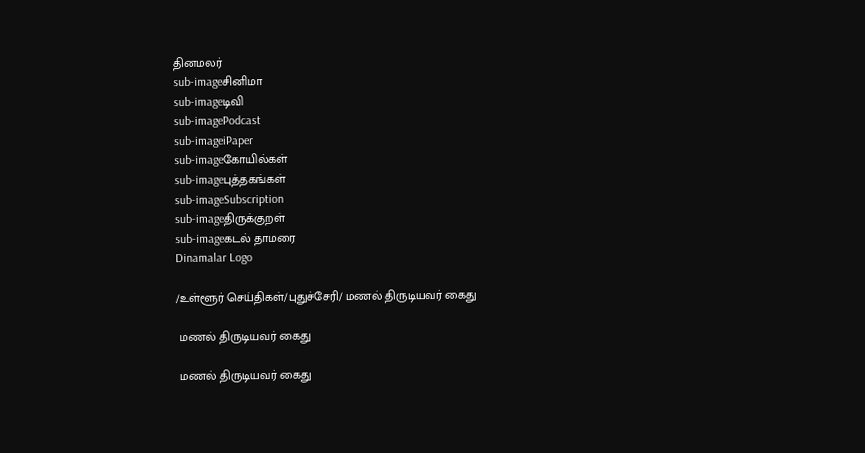தினமலர்
sub-imageசினிமா
sub-imageடிவி
sub-imagePodcast
sub-imageiPaper
sub-imageகோயில்கள்
sub-imageபுத்தகங்கள்
sub-imageSubscription
sub-imageதிருக்குறள்
sub-imageகடல் தாமரை
Dinamalar Logo

/உள்ளூர் செய்திகள்/புதுச்சேரி/ மணல் திருடியவர் கைது

 மணல் திருடியவர் கைது

 மணல் திருடியவர் கைது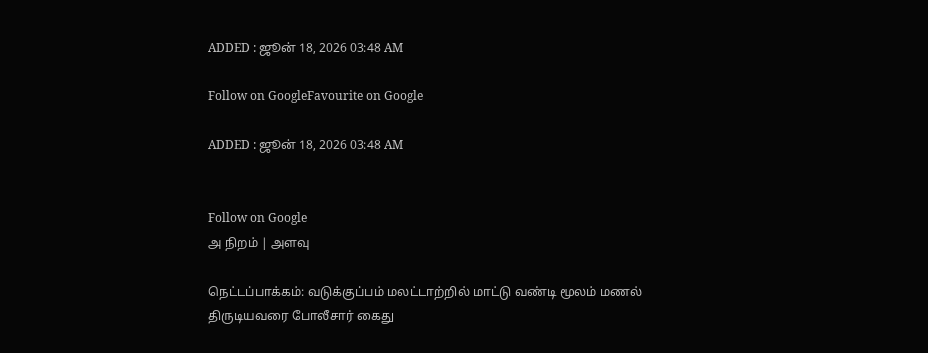ADDED : ஜூன் 18, 2026 03:48 AM

Follow on GoogleFavourite on Google

ADDED : ஜூன் 18, 2026 03:48 AM


Follow on Google
அ நிறம் | அளவு

நெட்டப்பாக்கம்: வடுக்குப்பம் மலட்டாற்றில் மாட்டு வண்டி மூலம் மணல் திருடியவரை போலீசார் கைது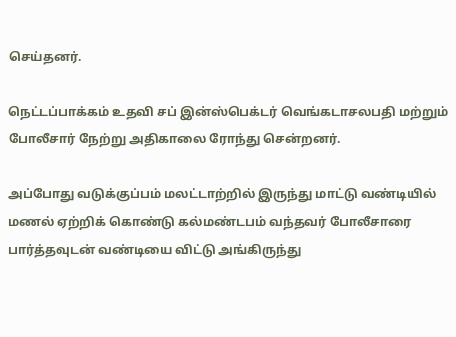செய்தனர்.

நெட்டப்பாக்கம் உதவி சப் இன்ஸ்பெக்டர் வெங்கடாசலபதி மற்றும் போலீசார் நேற்று அதிகாலை ரோந்து சென்றனர்.

அப்போது வடுக்குப்பம் மலட்டாற்றில் இருந்து மாட்டு வண்டியில் மணல் ஏற்றிக் கொண்டு கல்மண்டபம் வந்தவர் போலீசாரை பார்த்தவுடன் வண்டியை விட்டு அங்கிருந்து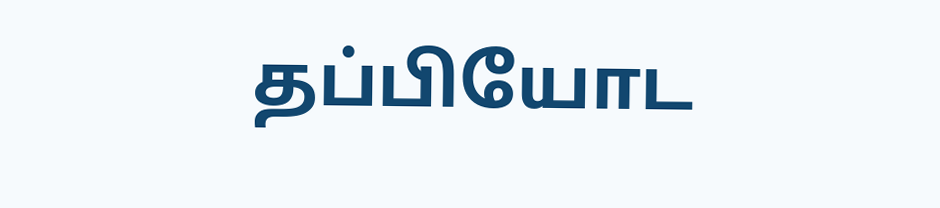தப்பியோட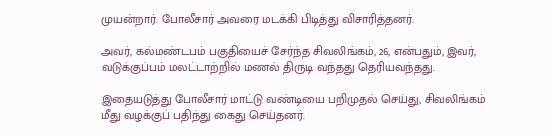முயன்றார். போலீசார் அவரை மடக்கி பிடித்து விசாரித்தனர்.

அவர், கல்மண்டபம் பகுதியைச் சேர்ந்த சிவலிங்கம், 26, என்பதும், இவர், வடுக்குப்பம் மலட்டாற்றில் மணல் திருடி வந்தது தெரியவந்தது.

இதையடுத்து போலீசார் மாட்டு வண்டியை பறிமுதல் செய்து, சிவலிங்கம் மீது வழக்குப் பதிந்து கைது செய்தனர்.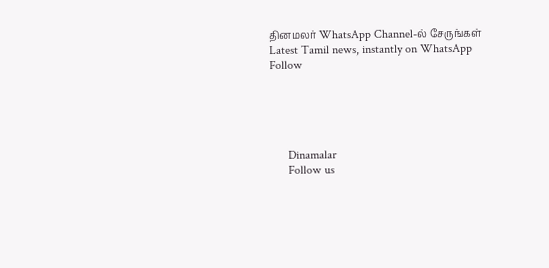தினமலர் WhatsApp Channel-ல் சேருங்கள்
Latest Tamil news, instantly on WhatsApp
Follow





      Dinamalar
      Follow us